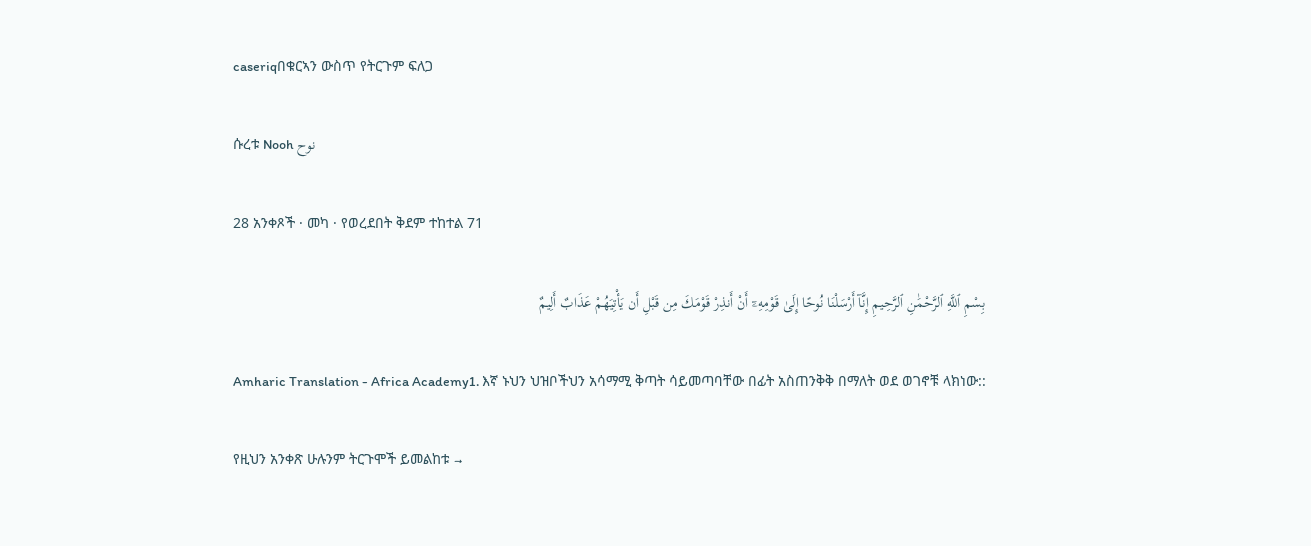caseriqበቁርኣን ውስጥ የትርጉም ፍለጋ

ሱረቱ Nooh نوح

28 አንቀጾች · መካ · የወረደበት ቅደም ተከተል 71

بِسْمِ ٱللَّهِ ٱلرَّحْمَٰنِ ٱلرَّحِيمِ إِنَّآ أَرْسَلْنَا نُوحًا إِلَىٰ قَوْمِهِۦٓ أَنْ أَنذِرْ قَوْمَكَ مِن قَبْلِ أَن يَأْتِيَهُمْ عَذَابٌ أَلِيمٌ

Amharic Translation - Africa Academy1. እኛ ኑህን ህዝቦችህን አሳማሚ ቅጣት ሳይመጣባቸው በፊት አስጠንቅቅ በማለት ወደ ወገኖቹ ላክነው::

የዚህን አንቀጽ ሁሉንም ትርጉሞች ይመልከቱ →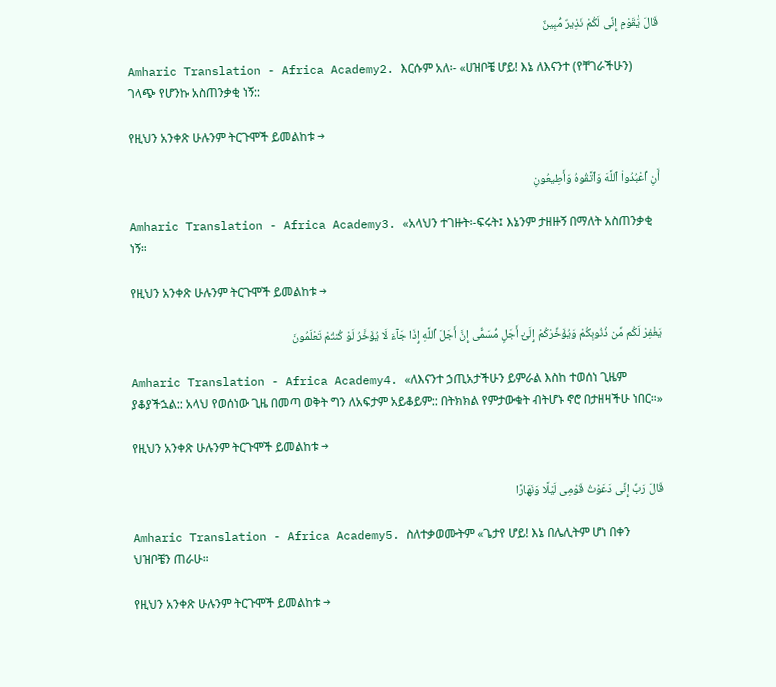قَالَ يَٰقَوْمِ إِنِّى لَكُمْ نَذِيرٌ مُّبِينٌ

Amharic Translation - Africa Academy2. እርሱም አለ፡- «ሀዝቦቼ ሆይ! እኔ ለእናንተ (የቸገራችሁን) ገላጭ የሆንኩ አስጠንቃቂ ነኝ::

የዚህን አንቀጽ ሁሉንም ትርጉሞች ይመልከቱ →

أَنِ ٱعْبُدُوا۟ ٱللَّهَ وَٱتَّقُوهُ وَأَطِيعُونِ

Amharic Translation - Africa Academy3. «አላህን ተገዙት፡-ፍሩት፤ እኔንም ታዘዙኝ በማለት አስጠንቃቂ ነኝ።

የዚህን አንቀጽ ሁሉንም ትርጉሞች ይመልከቱ →

يَغْفِرْ لَكُم مِّن ذُنُوبِكُمْ وَيُؤَخِّرْكُمْ إِلَىٰٓ أَجَلٍ مُّسَمًّى إِنَّ أَجَلَ ٱللَّهِ إِذَا جَآءَ لَا يُؤَخَّرُ لَوْ كُنتُمْ تَعْلَمُونَ

Amharic Translation - Africa Academy4. «ለእናንተ ኃጢአታችሁን ይምራል እስከ ተወሰነ ጊዜም ያቆያችኋል:: አላህ የወሰነው ጊዜ በመጣ ወቅት ግን ለአፍታም አይቆይም:: በትክክል የምታውቁት ብትሆኑ ኖሮ በታዘዛችሁ ነበር።»

የዚህን አንቀጽ ሁሉንም ትርጉሞች ይመልከቱ →

قَالَ رَبِّ إِنِّى دَعَوْتُ قَوْمِى لَيْلًا وَنَهَارًا

Amharic Translation - Africa Academy5. ስለተቃወሙትም «ጌታየ ሆይ! እኔ በሌሊትም ሆነ በቀን ህዝቦቼን ጠራሁ።

የዚህን አንቀጽ ሁሉንም ትርጉሞች ይመልከቱ →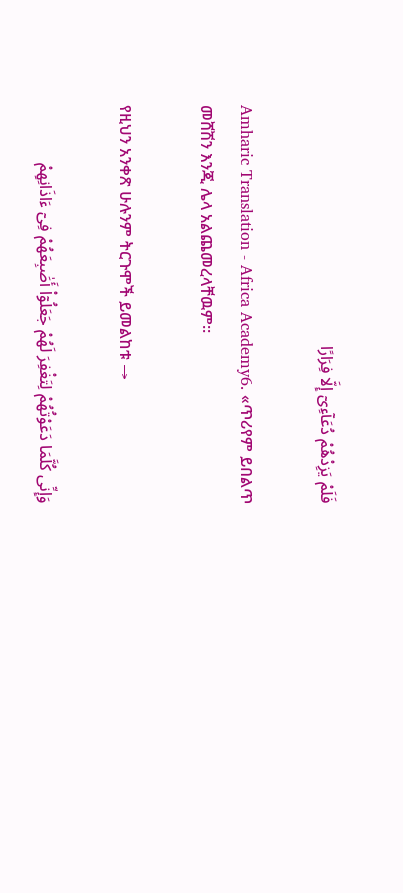فَلَمْ يَزِدْهُمْ دُعَآءِىٓ إِلَّا فِرَارًا

Amharic Translation - Africa Academy6. «ጥሪየም ይበልጥ መሸሽን እንጂ ሌላ አልጨመረላቸዉም።

የዚህን አንቀጽ ሁሉንም ትርጉሞች ይመልከቱ →

وَإِنِّى كُلَّمَا دَعَوْتُهُمْ لِتَغْفِرَ لَهُمْ جَعَلُوٓا۟ أَصَٰبِعَهُمْ فِىٓ ءَاذَانِهِمْ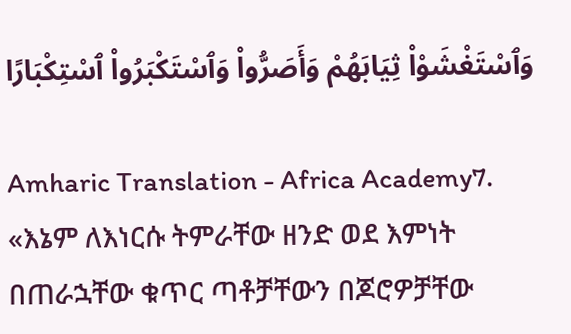وَٱسْتَغْشَوْا۟ ثِيَابَهُمْ وَأَصَرُّوا۟ وَٱسْتَكْبَرُوا۟ ٱسْتِكْبَارًا

Amharic Translation - Africa Academy7. «እኔም ለእነርሱ ትምራቸው ዘንድ ወደ እምነት በጠራኋቸው ቁጥር ጣቶቻቸውን በጆሮዎቻቸው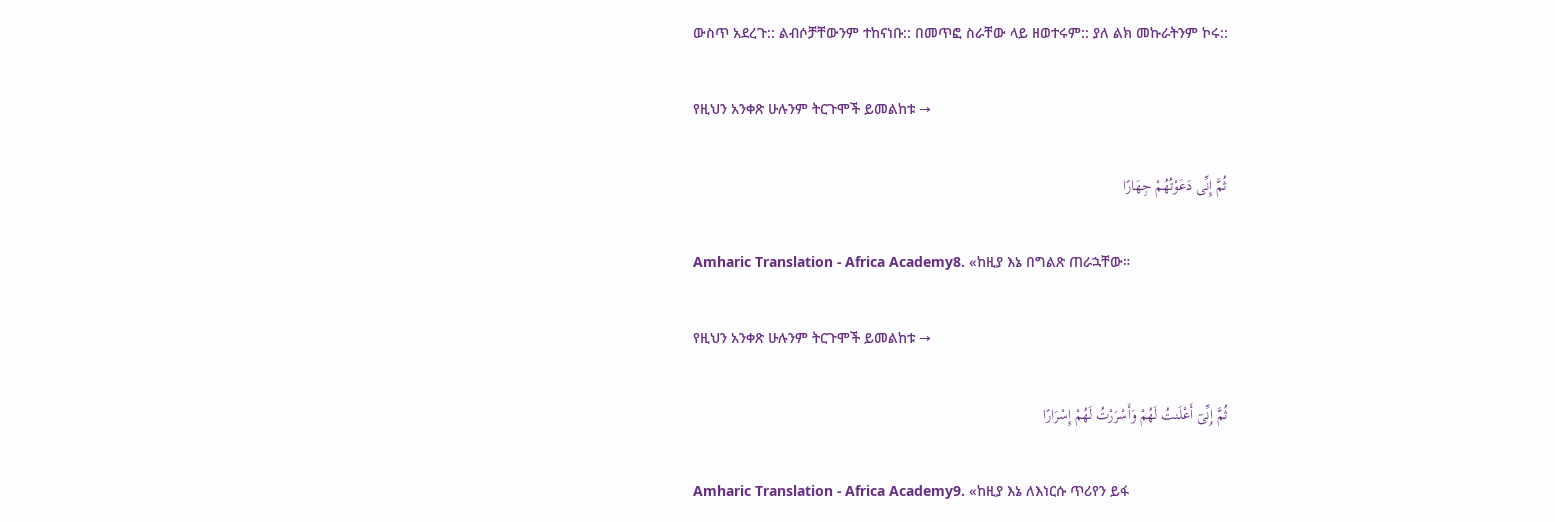ውስጥ አደረጉ:: ልብሶቻቸውንም ተከናነቡ:: በመጥፎ ስራቸው ላይ ዘወተሩም:: ያለ ልክ መኩራትንም ኮሩ::

የዚህን አንቀጽ ሁሉንም ትርጉሞች ይመልከቱ →

ثُمَّ إِنِّى دَعَوْتُهُمْ جِهَارًا

Amharic Translation - Africa Academy8. «ከዚያ እኔ በግልጽ ጠራኋቸው።

የዚህን አንቀጽ ሁሉንም ትርጉሞች ይመልከቱ →

ثُمَّ إِنِّىٓ أَعْلَنتُ لَهُمْ وَأَسْرَرْتُ لَهُمْ إِسْرَارًا

Amharic Translation - Africa Academy9. «ከዚያ እኔ ለእነርሱ ጥሪየን ይፋ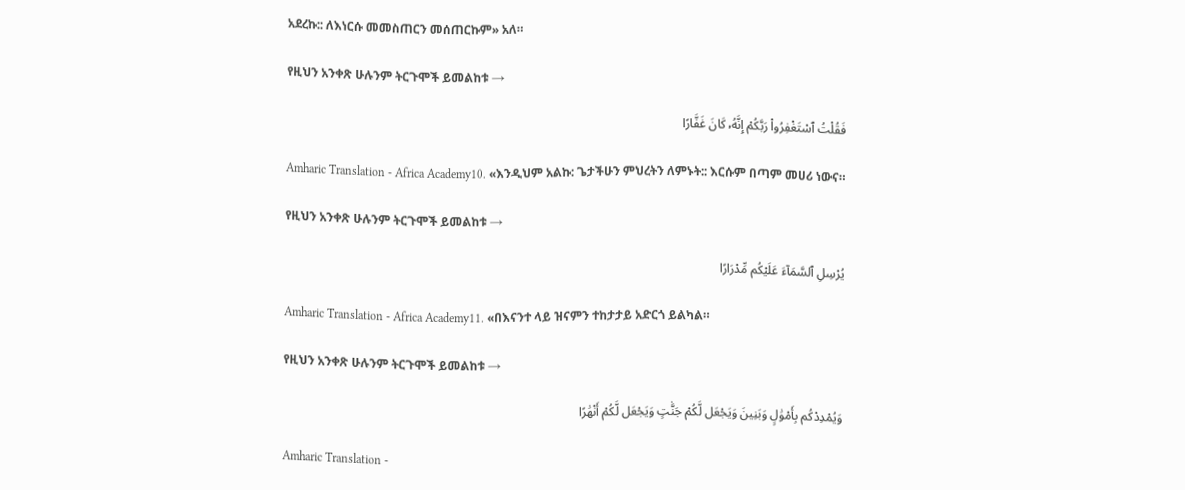አደረኩ:: ለእነርሱ መመስጠርን መሰጠርኩም» አለ።

የዚህን አንቀጽ ሁሉንም ትርጉሞች ይመልከቱ →

فَقُلْتُ ٱسْتَغْفِرُوا۟ رَبَّكُمْ إِنَّهُۥ كَانَ غَفَّارًا

Amharic Translation - Africa Academy10. «እንዲህም አልኩ: ጌታችሁን ምህረትን ለምኑት:: እርሱም በጣም መሀሪ ነውና።

የዚህን አንቀጽ ሁሉንም ትርጉሞች ይመልከቱ →

يُرْسِلِ ٱلسَّمَآءَ عَلَيْكُم مِّدْرَارًا

Amharic Translation - Africa Academy11. «በእናንተ ላይ ዝናምን ተከታታይ አድርጎ ይልካል።

የዚህን አንቀጽ ሁሉንም ትርጉሞች ይመልከቱ →

وَيُمْدِدْكُم بِأَمْوَٰلٍ وَبَنِينَ وَيَجْعَل لَّكُمْ جَنَّٰتٍ وَيَجْعَل لَّكُمْ أَنْهَٰرًا

Amharic Translation -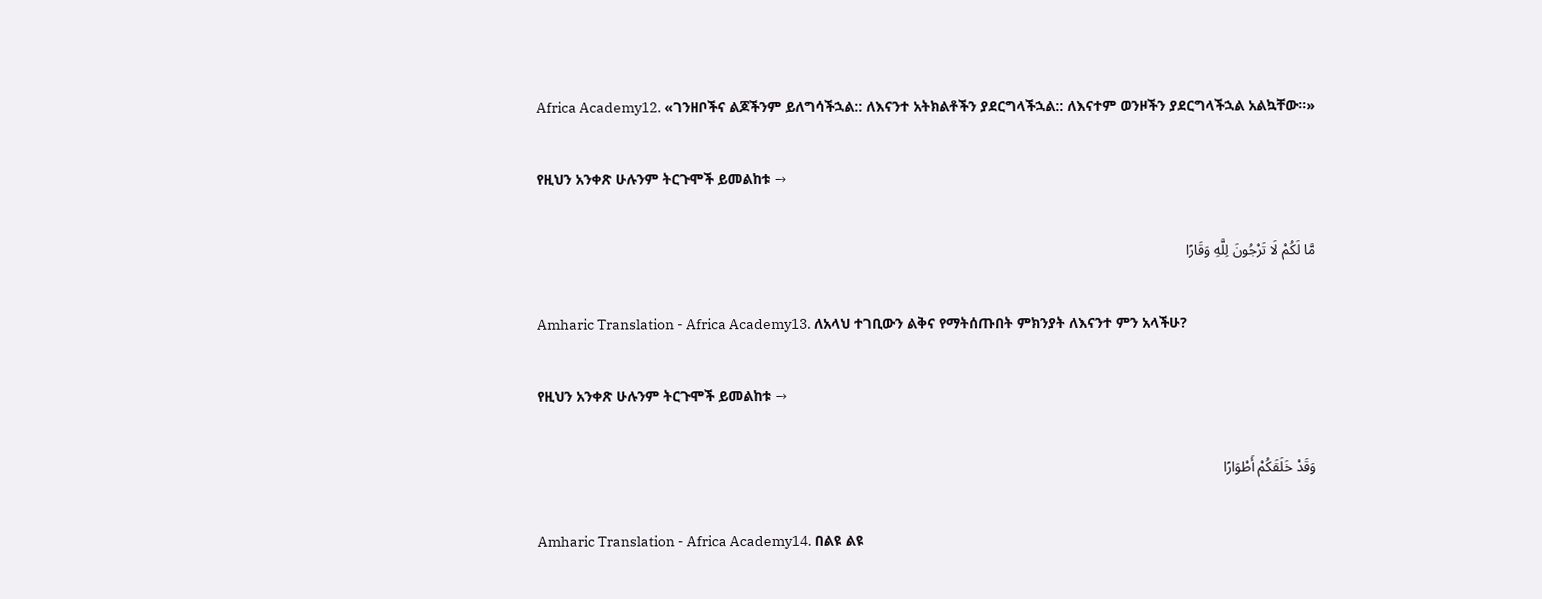Africa Academy12. «ገንዘቦችና ልጆችንም ይለግሳችኋል:: ለእናንተ አትክልቶችን ያደርግላችኋል:: ለእናተም ወንዞችን ያደርግላችኋል አልኳቸው።»

የዚህን አንቀጽ ሁሉንም ትርጉሞች ይመልከቱ →

مَّا لَكُمْ لَا تَرْجُونَ لِلَّهِ وَقَارًا

Amharic Translation - Africa Academy13. ለአላህ ተገቢውን ልቅና የማትሰጡበት ምክንያት ለእናንተ ምን አላችሁ?

የዚህን አንቀጽ ሁሉንም ትርጉሞች ይመልከቱ →

وَقَدْ خَلَقَكُمْ أَطْوَارًا

Amharic Translation - Africa Academy14. በልዩ ልዩ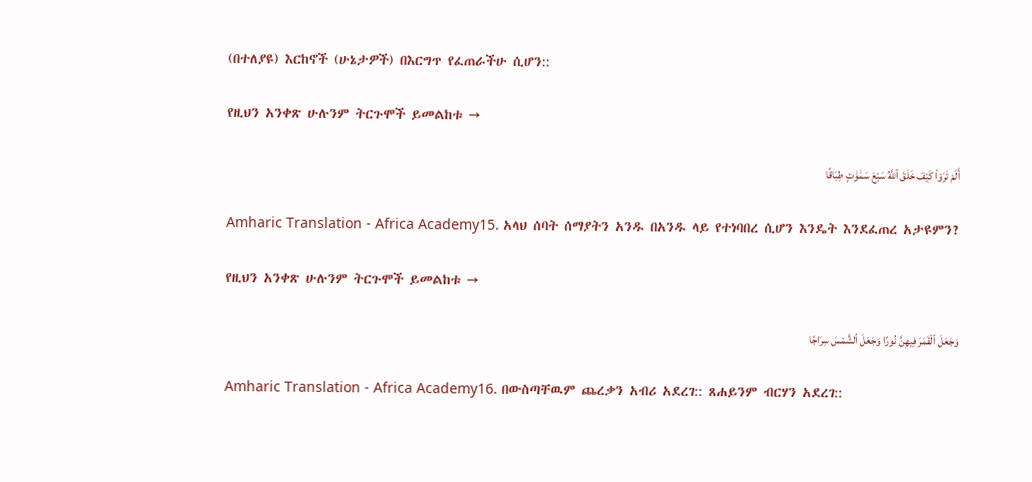(በተለያዩ) እርከኖች (ሁኔታዎች) በእርግጥ የፈጠራችሁ ሲሆን::

የዚህን አንቀጽ ሁሉንም ትርጉሞች ይመልከቱ →

أَلَمْ تَرَوْا۟ كَيْفَ خَلَقَ ٱللَّهُ سَبْعَ سَمَٰوَٰتٍ طِبَاقًا

Amharic Translation - Africa Academy15. አላህ ሰባት ሰማያትን አንዱ በአንዱ ላይ የተነባበረ ሲሆን እንዴት እንደፈጠረ አታዩምን?

የዚህን አንቀጽ ሁሉንም ትርጉሞች ይመልከቱ →

وَجَعَلَ ٱلْقَمَرَ فِيهِنَّ نُورًا وَجَعَلَ ٱلشَّمْسَ سِرَاجًا

Amharic Translation - Africa Academy16. በውስጣቸዉም ጨረቃን አብሪ አደረገ:: ጸሐይንም ብርሃን አደረገ::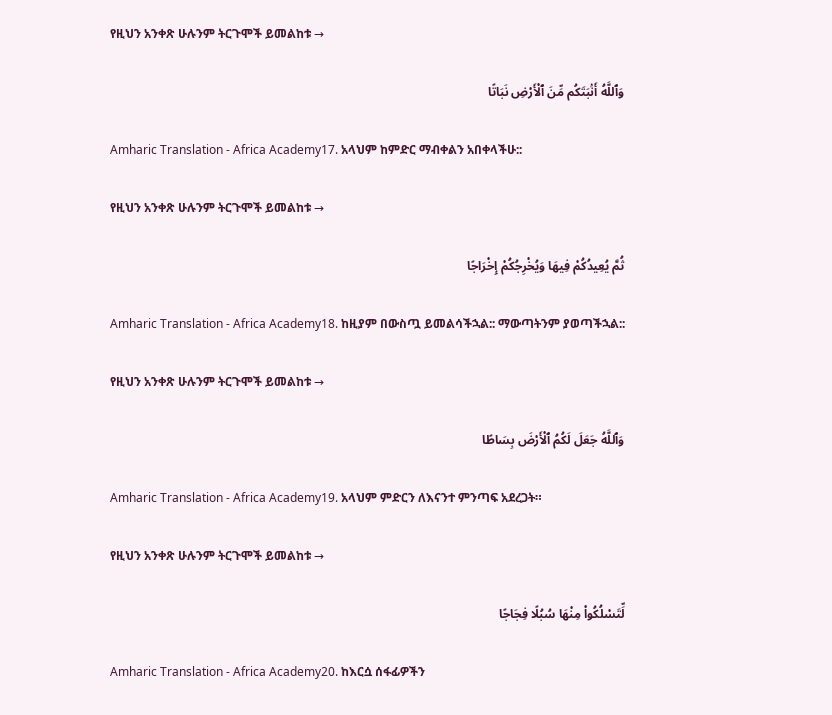የዚህን አንቀጽ ሁሉንም ትርጉሞች ይመልከቱ →

وَٱللَّهُ أَنۢبَتَكُم مِّنَ ٱلْأَرْضِ نَبَاتًا

Amharic Translation - Africa Academy17. አላህም ከምድር ማብቀልን አበቀላችሁ::

የዚህን አንቀጽ ሁሉንም ትርጉሞች ይመልከቱ →

ثُمَّ يُعِيدُكُمْ فِيهَا وَيُخْرِجُكُمْ إِخْرَاجًا

Amharic Translation - Africa Academy18. ከዚያም በውስጧ ይመልሳችኋል:: ማውጣትንም ያወጣችኋል::

የዚህን አንቀጽ ሁሉንም ትርጉሞች ይመልከቱ →

وَٱللَّهُ جَعَلَ لَكُمُ ٱلْأَرْضَ بِسَاطًا

Amharic Translation - Africa Academy19. አላህም ምድርን ለእናንተ ምንጣፍ አደረጋት።

የዚህን አንቀጽ ሁሉንም ትርጉሞች ይመልከቱ →

لِّتَسْلُكُوا۟ مِنْهَا سُبُلًا فِجَاجًا

Amharic Translation - Africa Academy20. ከእርሷ ሰፋፊዎችን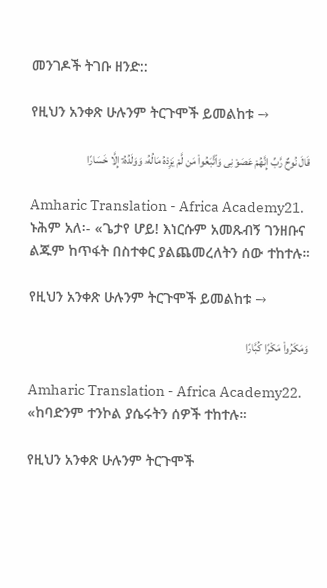መንገዶች ትገቡ ዘንድ::

የዚህን አንቀጽ ሁሉንም ትርጉሞች ይመልከቱ →

قَالَ نُوحٌ رَّبِّ إِنَّهُمْ عَصَوْنِى وَٱتَّبَعُوا۟ مَن لَّمْ يَزِدْهُ مَالُهُۥ وَوَلَدُهُۥٓ إِلَّا خَسَارًا

Amharic Translation - Africa Academy21. ኑሕም አለ፡- «ጌታየ ሆይ! እነርሱም አመጹብኝ ገንዘቡና ልጁም ከጥፋት በስተቀር ያልጨመረለትን ሰው ተከተሉ።

የዚህን አንቀጽ ሁሉንም ትርጉሞች ይመልከቱ →

وَمَكَرُوا۟ مَكْرًا كُبَّارًا

Amharic Translation - Africa Academy22. «ከባድንም ተንኮል ያሴሩትን ሰዎች ተከተሉ።

የዚህን አንቀጽ ሁሉንም ትርጉሞች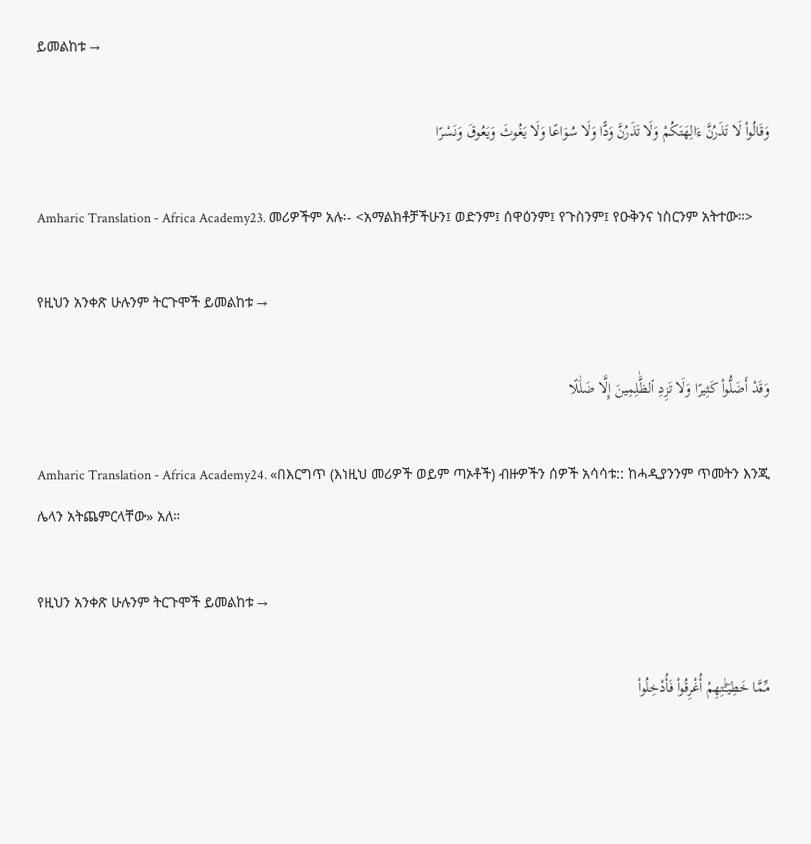ይመልከቱ →

وَقَالُوا۟ لَا تَذَرُنَّ ءَالِهَتَكُمْ وَلَا تَذَرُنَّ وَدًّا وَلَا سُوَاعًا وَلَا يَغُوثَ وَيَعُوقَ وَنَسْرًا

Amharic Translation - Africa Academy23. መሪዎችም አሉ፡- <አማልክቶቻችሁን፤ ወድንም፤ ሰዋዕንም፤ የጉስንም፤ የዑቅንና ነስርንም አትተው።>

የዚህን አንቀጽ ሁሉንም ትርጉሞች ይመልከቱ →

وَقَدْ أَضَلُّوا۟ كَثِيرًا وَلَا تَزِدِ ٱلظَّٰلِمِينَ إِلَّا ضَلَٰلًا

Amharic Translation - Africa Academy24. «በእርግጥ (እነዚህ መሪዎች ወይም ጣኦቶች) ብዙዎችን ሰዎች አሳሳቱ:: ከሓዲያንንም ጥመትን እንጂ ሌላን አትጨምርላቸው» አለ።

የዚህን አንቀጽ ሁሉንም ትርጉሞች ይመልከቱ →

مِّمَّا خَطِيٓـَٰٔتِهِمْ أُغْرِقُوا۟ فَأُدْخِلُوا۟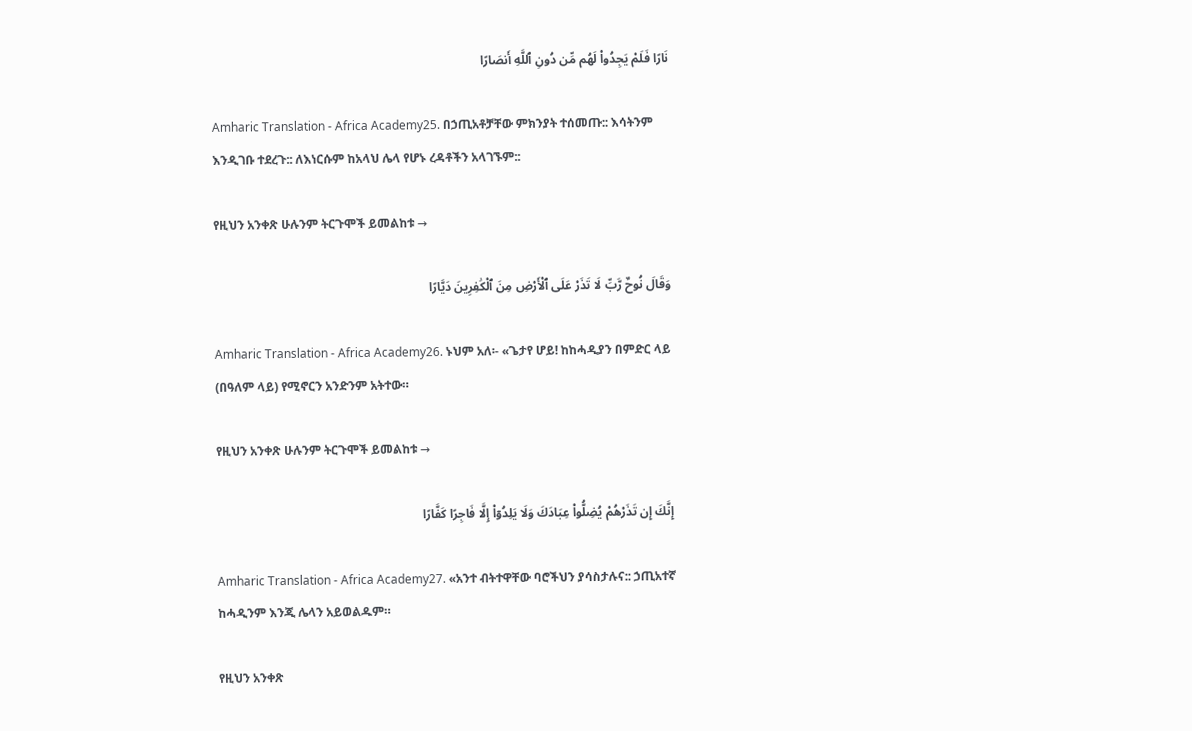نَارًا فَلَمْ يَجِدُوا۟ لَهُم مِّن دُونِ ٱللَّهِ أَنصَارًا

Amharic Translation - Africa Academy25. በኃጢአቶቻቸው ምክንያት ተሰመጡ:: እሳትንም እንዲገቡ ተደረጉ:: ለእነርሱም ከአላህ ሌላ የሆኑ ረዳቶችን አላገኙም::

የዚህን አንቀጽ ሁሉንም ትርጉሞች ይመልከቱ →

وَقَالَ نُوحٌ رَّبِّ لَا تَذَرْ عَلَى ٱلْأَرْضِ مِنَ ٱلْكَٰفِرِينَ دَيَّارًا

Amharic Translation - Africa Academy26. ኑህም አለ፡- «ጌታየ ሆይ! ከከሓዲያን በምድር ላይ (በዓለም ላይ) የሚኖርን አንድንም አትተው።

የዚህን አንቀጽ ሁሉንም ትርጉሞች ይመልከቱ →

إِنَّكَ إِن تَذَرْهُمْ يُضِلُّوا۟ عِبَادَكَ وَلَا يَلِدُوٓا۟ إِلَّا فَاجِرًا كَفَّارًا

Amharic Translation - Africa Academy27. «አንተ ብትተዋቸው ባሮችህን ያሳስታሉና:: ኃጢአተኛ ከሓዲንም እንጂ ሌላን አይወልዱም።

የዚህን አንቀጽ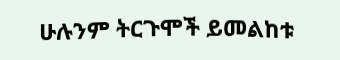ሁሉንም ትርጉሞች ይመልከቱ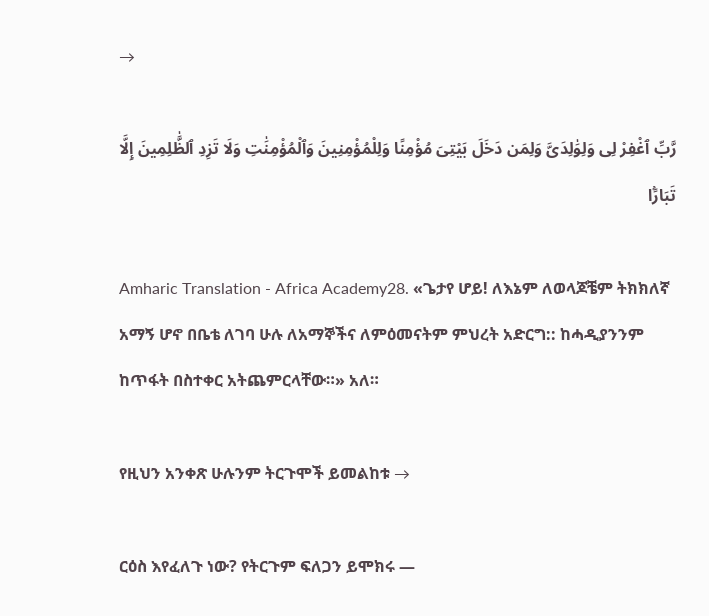→

رَّبِّ ٱغْفِرْ لِى وَلِوَٰلِدَىَّ وَلِمَن دَخَلَ بَيْتِىَ مُؤْمِنًا وَلِلْمُؤْمِنِينَ وَٱلْمُؤْمِنَٰتِ وَلَا تَزِدِ ٱلظَّٰلِمِينَ إِلَّا تَبَارًۢا

Amharic Translation - Africa Academy28. «ጌታየ ሆይ! ለእኔም ለወላጆቼም ትክክለኛ አማኝ ሆኖ በቤቴ ለገባ ሁሉ ለአማኞችና ለምዕመናትም ምህረት አድርግ:: ከሓዲያንንም ከጥፋት በስተቀር አትጨምርላቸው።» አለ።

የዚህን አንቀጽ ሁሉንም ትርጉሞች ይመልከቱ →

ርዕስ እየፈለጉ ነው? የትርጉም ፍለጋን ይሞክሩ —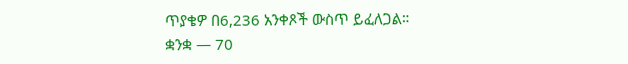ጥያቄዎ በ6,236 አንቀጾች ውስጥ ይፈለጋል።
ቋንቋ — 70